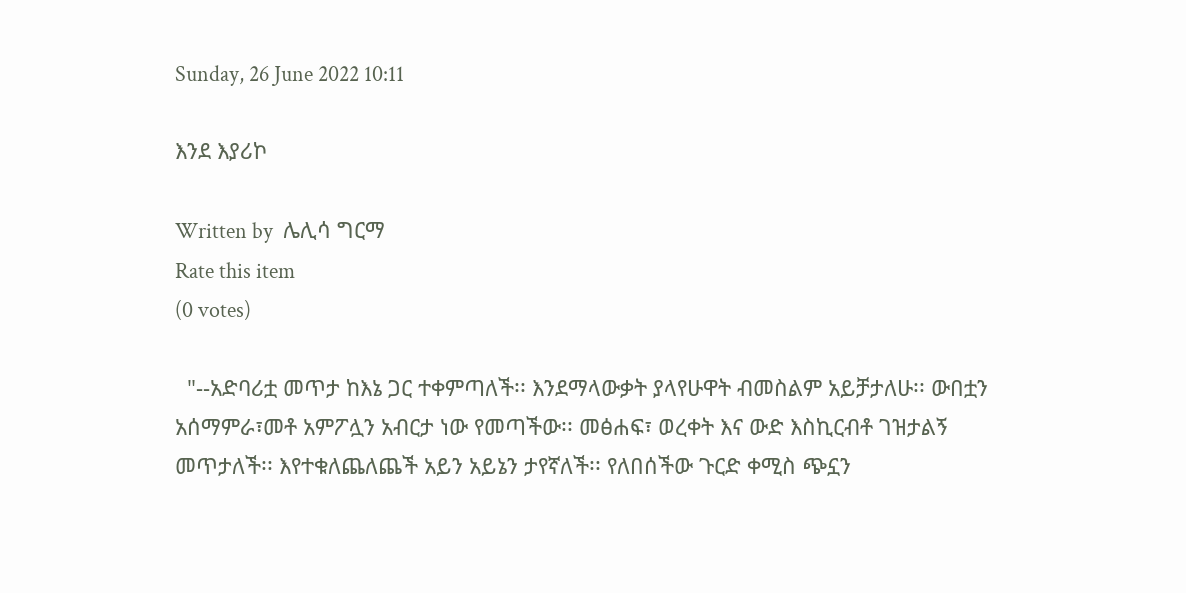Sunday, 26 June 2022 10:11

እንደ እያሪኮ

Written by  ሌሊሳ ግርማ
Rate this item
(0 votes)

  "--አድባሪቷ መጥታ ከእኔ ጋር ተቀምጣለች፡፡ እንደማላውቃት ያላየሁዋት ብመስልም አይቻታለሁ፡፡ ውበቷን አሰማምራ፣መቶ አምፖሏን አብርታ ነው የመጣችው፡፡ መፅሐፍ፣ ወረቀት እና ውድ እስኪርብቶ ገዝታልኝ መጥታለች፡፡ እየተቁለጨለጨች አይን አይኔን ታየኛለች፡፡ የለበሰችው ጉርድ ቀሚስ ጭኗን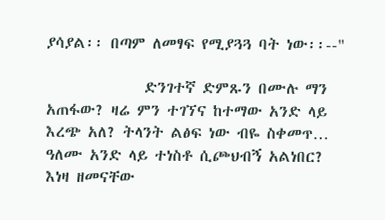ያሳያል፡፡ በጣም ለመፃፍ የሚያጓጓ ባት ነው፡፡--"

              ድንገተኛ ድምጹን በሙሉ ማን  አጠፋው? ዛሬ ምን ተገኘና ከተማው አንድ ላይ እረጭ አለ? ትላንት ልፅፍ ነው ብዬ ስቀመጥ… ዓለሙ አንድ ላይ ተነስቶ ሲጮህብኝ አልነበር? እነዛ ዘመናቸው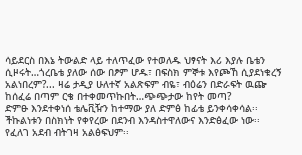ሳይደርስ በእኔ ትውልድ ላይ ተለጥፈው የተወለዱ ህፃናት እሪ እያሉ ቤቴን ሲዞሩት…ጎረቤቴ ያለው ሰው በፆም ሆዱ፣ በፍስክ ምኞቱ እየጮኸ ሲያደነቁረኝ አልነበረም?... ዛሬ ታዲያ ሁለተኛ አልጽፍም ብዬ፣ ብዕሬን በድራፍት ዉጬ ከሰፈሬ በጣም ርቄ በተቀመጥኩበት…ጭጭታው ከየት መጣ?
ድምፁ እንደተቀነሰ ቴሌቪዥን ከተማው ያለ ድምፅ ከፊቴ ይንቀሳቀሳል፡፡ ችኩልነቱን በስክነት የቀየረው በደንብ እንዳስተዋለውና እንድፅፈው ነው፡፡ የፈለገ አደብ ብትገዛ አልፅፍህም፡፡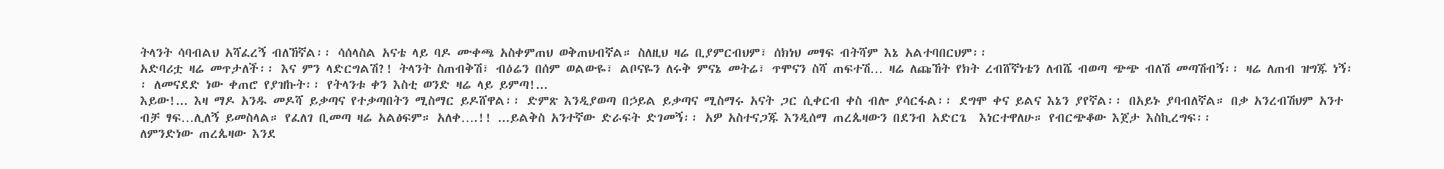ትላንት ሳባብልህ አሻፈረኝ ብለኸኛል፡፡ ሳሰላስል አናቴ ላይ ባዶ ሙቀጫ አስቀምጠህ ወቅጠህብኛል። ስለዚህ ዛሬ ቢያምርብህም፣ ሰክነህ መፃፍ ብትሻም እኔ አልተባበርህም፡፡
አድባሪቷ ዛሬ መጥታለች፡፡ እና ምን ላድርግልሽ?! ትላንት ስጠብቅሽ፣ ብዕሬን በሰም ወልውዬ፣ ልቦናዬን ለሩቅ ምናኔ መትሬ፣ ጥሞናን ስሻ ጠፍተሽ… ዛሬ ለጩኸት የክት ረብሸኛነቴን ለብሼ ብወጣ ጭጭ ብለሽ መጣሽብኝ፡፡ ዛሬ ለጠብ ዝግጁ ነኝ፡፡ ለመናደድ ነው ቀጠሮ የያዝኩት፡፡ የትላንቱ ቀን እስቲ ወንድ ዛሬ ላይ ይምጣ!...
እይው!... እዛ ማዶ አንዱ መዶሻ ይቃጣና የተቃጣበትን ሚስማር ይዶሸዋል፡፡ ድምጽ እንዲያወጣ በኃይል ይቃጣና ሚስማሩ አናት ጋር ሲቀርብ ቀስ ብሎ ያሳርፋል፡፡ ደግሞ ቀና ይልና እኔን ያየኛል፡፡ በአይኑ ያባብለኛል። በቃ አንረብሽህም አንተ ብቻ ፃፍ…ሊለኝ ይመስላል። የፈለገ ቢመጣ ዛሬ አልፅፍም። አለቀ….!! ...ይልቅስ አንተኛው ድራፍት ድገመኝ፡፡ አዎ አስተናጋጁ እንዲሰማ ጠረጴዛውን በደንብ አድርጌ  እነርተዋለሁ። የብርጭቆው እጀታ እስኪረግፍ፡፡
ለምንድነው ጠረጴዛው እንደ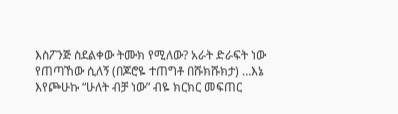እስፖንጅ ስደልቀው ትሙክ የሚለው? አራት ድራፍት ነው የጠጣኸው ሲለኝ (በጆሮዬ ተጠግቶ በሹክሹክታ) …እኔ እየጮሁኩ “ሁለት ብቻ ነው” ብዬ ክርክር መፍጠር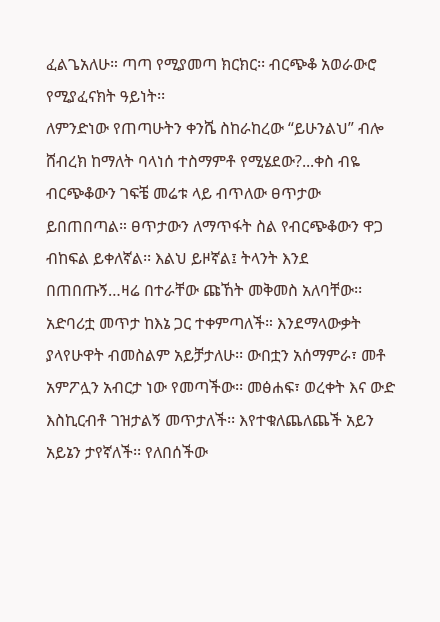ፈልጌአለሁ። ጣጣ የሚያመጣ ክርክር፡፡ ብርጭቆ አወራውሮ የሚያፈናክት ዓይነት፡፡
ለምንድነው የጠጣሁትን ቀንሼ ስከራከረው “ይሁንልህ” ብሎ ሸብረክ ከማለት ባላነሰ ተስማምቶ የሚሄደው?...ቀስ ብዬ ብርጭቆውን ገፍቼ መሬቱ ላይ ብጥለው ፀጥታው ይበጠበጣል። ፀጥታውን ለማጥፋት ስል የብርጭቆውን ዋጋ ብከፍል ይቀለኛል፡፡ እልህ ይዞኛል፤ ትላንት እንደ በጠበጡኝ…ዛሬ በተራቸው ጩኸት መቅመስ አለባቸው፡፡
አድባሪቷ መጥታ ከእኔ ጋር ተቀምጣለች። እንደማላውቃት ያላየሁዋት ብመስልም አይቻታለሁ፡፡ ውበቷን አሰማምራ፣ መቶ አምፖሏን አብርታ ነው የመጣችው፡፡ መፅሐፍ፣ ወረቀት እና ውድ እስኪርብቶ ገዝታልኝ መጥታለች፡፡ እየተቁለጨለጨች አይን አይኔን ታየኛለች፡፡ የለበሰችው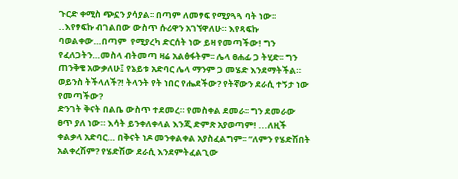ጉርድ ቀሚስ ጭኗን ያሳያል፡፡ በጣም ለመፃፍ የሚያጓጓ ባት ነው፡፡ ..እየፃፍኩ ብገልበው ውስጥ ሱሪዋን አገኘዋለሁ። እየጻፍኩ ባወልቀው…በጣም  የሚያረካ ድርሰት ነው ይዛ የመጣችው! ግን የፈለጋትን…መስላ ብትመጣ ዛሬ አልፅፋትም፡፡ ሌላ ፀሐፊ ጋ ትሂድ፡፡ ግን ጠንቅቄ አውቃለሁ፤ የኔይቱ አድባር ሌላ ማንም ጋ መሄድ እንደማትችል። ወይንስ ትችላለች?! ትላንት የት ነበር የሔደችው? የትኛውን ደራሲ ተኝታ ነው የመጣችው?
ድንገት ቅናት በልቤ ውስጥ ተደመረ። የመስቀል ደመራ፡፡ ግን ደመራው ፀጥ ያለ ነው። እሳት ይንቀለቀላል እንጂ ድምጽ አያወጣም! ...ለዚች ቀልቃላ አድባር… በቅናት ነዶ መንቀልቀል አያስፈልግም፡፡ “ለምን የሄድሽበት አልቀረሽም? የሄድሽው ደራሲ እንደምትፈልጊው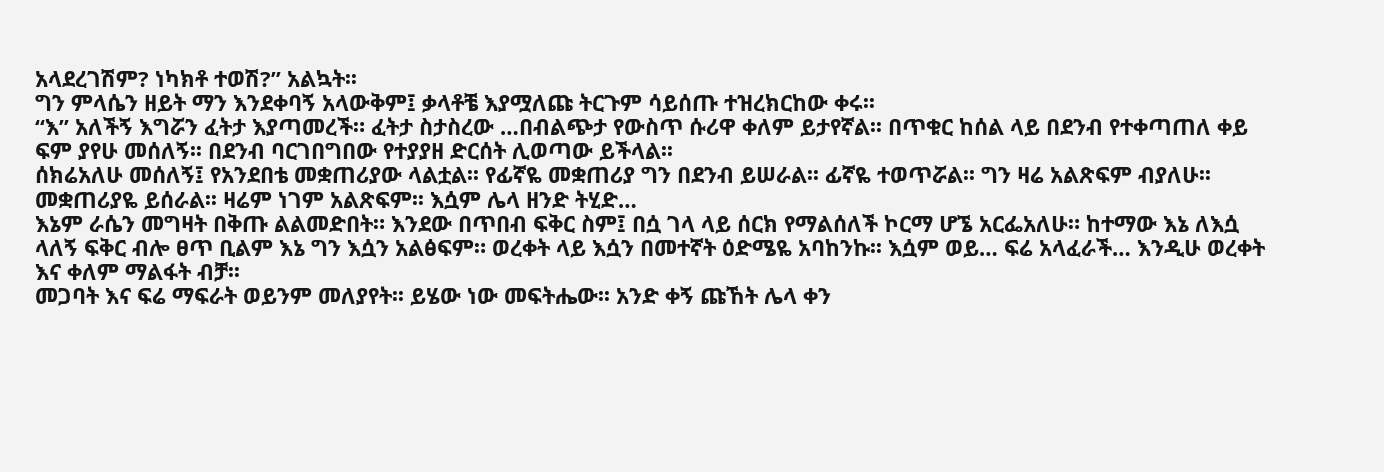አላደረገሽም? ነካክቶ ተወሽ?” አልኳት፡፡
ግን ምላሴን ዘይት ማን እንደቀባኝ አላውቅም፤ ቃላቶቼ እያሟለጩ ትርጉም ሳይሰጡ ተዝረክርከው ቀሩ፡፡
“እ” አለችኝ እግሯን ፈትታ እያጣመረች። ፈትታ ስታስረው …በብልጭታ የውስጥ ሱሪዋ ቀለም ይታየኛል፡፡ በጥቁር ከሰል ላይ በደንብ የተቀጣጠለ ቀይ ፍም ያየሁ መሰለኝ፡፡ በደንብ ባርገበግበው የተያያዘ ድርሰት ሊወጣው ይችላል፡፡
ሰክሬአለሁ መሰለኝ፤ የአንደበቴ መቋጠሪያው ላልቷል፡፡ የፊኛዬ መቋጠሪያ ግን በደንብ ይሠራል፡፡ ፊኛዬ ተወጥሯል፡፡ ግን ዛሬ አልጽፍም ብያለሁ፡፡ መቋጠሪያዬ ይሰራል፡፡ ዛሬም ነገም አልጽፍም፡፡ እሷም ሌላ ዘንድ ትሂድ…
እኔም ራሴን መግዛት በቅጡ ልልመድበት። እንደው በጥበብ ፍቅር ስም፤ በሷ ገላ ላይ ሰርክ የማልሰለች ኮርማ ሆኜ አርፌአለሁ። ከተማው እኔ ለእሷ ላለኝ ፍቅር ብሎ ፀጥ ቢልም እኔ ግን እሷን አልፅፍም። ወረቀት ላይ እሷን በመተኛት ዕድሜዬ አባከንኩ፡፡ እሷም ወይ… ፍሬ አላፈራች… እንዲሁ ወረቀት እና ቀለም ማልፋት ብቻ፡፡
መጋባት እና ፍሬ ማፍራት ወይንም መለያየት፡፡ ይሄው ነው መፍትሔው፡፡ አንድ ቀኝ ጩኸት ሌላ ቀን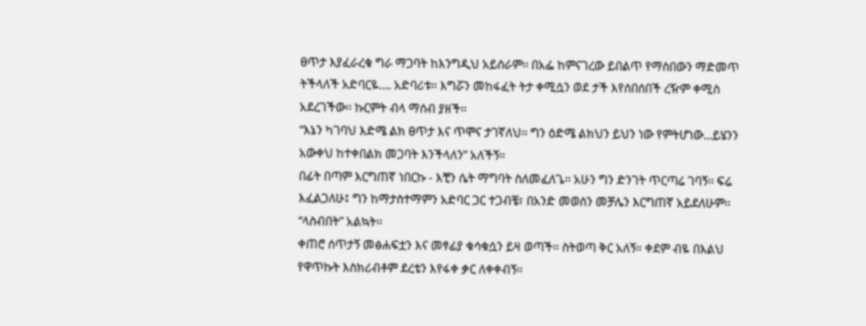ፀጥታ እያፈራረቁ ግራ ማጋባት ከእንግዲህ አይሰራም፡፡ በአፌ ከምናገረው ይበልጥ የማስበውን ማድመጥ ትችላለች አድባርዬ…. አድባሪቱ። እግሯን መከፋፈት ትታ ቀሚሷን ወደ ታች እየሰበሰበች ረዥም ቀሚስ አደረገችው፡፡ ኩርምት ብላ ማሰብ ያዘች፡፡
“እኔን ካገባህ እድሜ ልክ ፀጥታ እና ጥሞና ታገኛለህ፡፡ ግን ዕድሜ ልክህን ይህን ነው የምትሆነው…ይሄንን አውቀህ ከተቀበልክ መጋባት እንችላለን” አለችኝ፡፡
በፊት በጣም እርግጠኛ ነበርኩ - እቺን ሴት ማግባት ስለመፈለጌ፡፡ አሁን ግን ድንገት ጥርጣሬ ገባኝ፡፡ ፍሬ እፈልጋለሁ፤ ግን ከማታስተማምን አድባር ጋር ተጋብቼ፣ በአንድ መወሰን መቻሌን እርግጠኛ አይደለሁም፡፡
“ላስብበት” አልኳት፡፡
ቀጠሮ ሰጥታኝ መፅሐፍቷን እና መፃፊያ ቁሳቁሷን ይዛ ወጣች፡፡ ስትወጣ ቅር አለኝ። ቀደም ብዬ በእልህ የዋጥኩት እስክሪብቶም ደረቴን እየፋቀ ቃር ለቀቀብኝ፡፡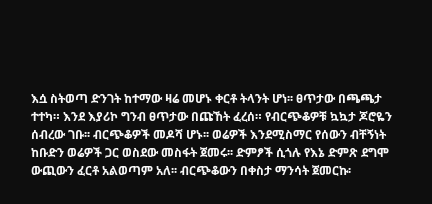እሷ ስትወጣ ድንገት ከተማው ዛሬ መሆኑ ቀርቶ ትላንት ሆነ፡፡ ፀጥታው በጫጫታ ተተካ። እንደ እያሪኮ ግንብ ፀጥታው በጩኸት ፈረሰ። የብርጭቆዎቹ ኳኳታ ጆሮዬን ሰብረው ገቡ፡፡ ብርጭቆዎች መዶሻ ሆኑ፡፡ ወሬዎች እንደሚስማር የሰውን ብቸኝነት ከቡድን ወሬዎች ጋር ወስደው መስፋት ጀመሩ፡፡ ድምፆች ሲጎሉ የእኔ ድምጽ ደግሞ ውጪውን ፈርቶ አልወጣም አለ፡፡ ብርጭቆውን በቀስታ ማንሳት ጀመርኩ፡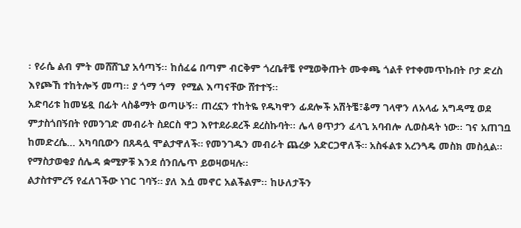፡ የራሴ ልብ ምት መሸሸጊያ አሳጣኝ፡፡ ከሰፈሬ በጣም ብርቅም ጎረቤቶቼ የሚወቅጡት ሙቀጫ ጎልቶ የተቀመጥኩበት ቦታ ድረስ እየጮኸ ተከትሎኝ መጣ፡፡ ያ ጎማ ጎማ  የሚል እጣናቸው ሸተተኝ፡፡
አድባሪቱ ከመሄዷ በፊት ላስቆማት ወጣሁኝ፡፡ ጠረኗን ተከትዬ የዱካዋን ፊደሎች አሽትቼ፣ቆማ ገላዋን ለአላፊ አግዳሚ ወደ ምታስጎበኝበት የመንገድ መብራት ስደርስ ዋጋ እየተደራደረች ደረስኩባት፡፡ ሌላ ፀጥታን ፈላጊ አባብሎ ሊወስዳት ነው፡፡ ገና አጠገቧ ከመድረሴ… አካባቢውን በጸዳሏ ሞልታዋለች። የመንገዱን መብራት ጨረቃ አድርጋዋለች። አስፋልቱ አረንጓዴ መስክ መስሏል፡፡ የማስታወቂያ ሰሌዳ ቋሚዎቹ እንደ ሰንበሌጥ ይወዛወዛሉ፡፡
ልታስተምረኝ የፈለገችው ነገር ገባኝ። ያለ እሷ መኖር አልችልም፡፡ ከሁለታችን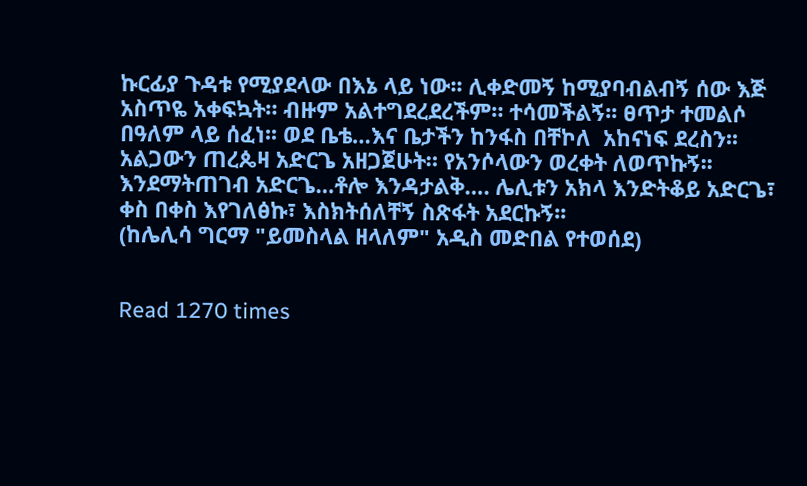ኩርፊያ ጉዳቱ የሚያደላው በእኔ ላይ ነው፡፡ ሊቀድመኝ ከሚያባብልብኝ ሰው እጅ አስጥዬ አቀፍኳት። ብዙም አልተግደረደረችም። ተሳመችልኝ፡፡ ፀጥታ ተመልሶ በዓለም ላይ ሰፈነ፡፡ ወደ ቤቴ…እና ቤታችን ከንፋስ በቸኮለ  አከናነፍ ደረስን፡፡
አልጋውን ጠረጴዛ አድርጌ አዘጋጀሁት። የአንሶላውን ወረቀት ለወጥኩኝ፡፡ እንደማትጠገብ አድርጌ…ቶሎ እንዳታልቅ…. ሌሊቱን አክላ እንድትቆይ አድርጌ፣ ቀስ በቀስ እየገለፅኩ፣ እስክትሰለቸኝ ስጽፋት አደርኩኝ፡፡
(ከሌሊሳ ግርማ "ይመስላል ዘላለም" አዲስ መድበል የተወሰደ)


Read 1270 times